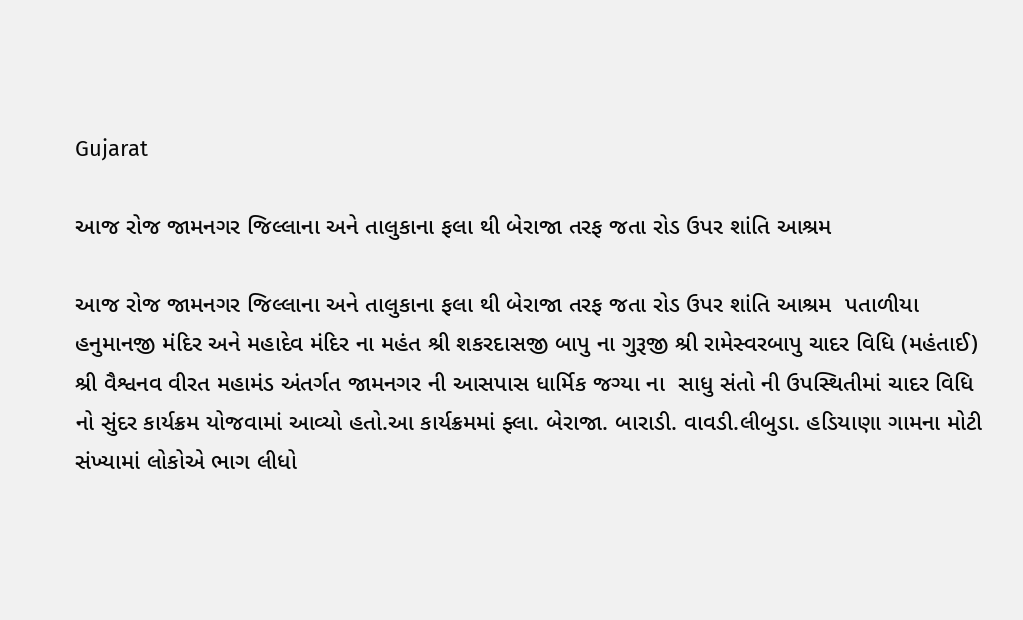Gujarat

આજ રોજ જામનગર જિલ્લાના અને તાલુકાના ફલા થી બેરાજા તરફ જતા રોડ ઉપર શાંતિ આશ્રમ

આજ રોજ જામનગર જિલ્લાના અને તાલુકાના ફલા થી બેરાજા તરફ જતા રોડ ઉપર શાંતિ આશ્રમ  પતાળીયા હનુમાનજી મંદિર અને મહાદેવ મંદિર ના મહંત શ્રી શકરદાસજી બાપુ ના ગુરૂજી શ્રી રામેસ્વરબાપુ ચાદર વિધિ (મહંતાઈ)  શ્રી વૈશ્વનવ વીરત મહામંડ અંતર્ગત જામનગર ની આસપાસ ધાર્મિક જગ્યા ના  સાધુ સંતો ની ઉપસ્થિતીમાં ચાદર વિધિ નો સુંદર કાર્યક્રમ યોજવામાં આવ્યો હતો.આ કાર્યક્રમમાં ફ્લા. બેરાજા. બારાડી. વાવડી.લીબુડા. હડિયાણા ગામના મોટી સંખ્યામાં લોકોએ ભાગ લીધો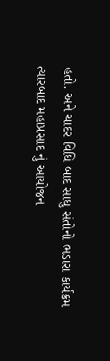હતો. અને ચાદર વિધિ બાદ સાધુ સંતોનો ભડારા કાર્યક્રમ ત્યારબાદ મહાપ્રસાદ નું આયોજન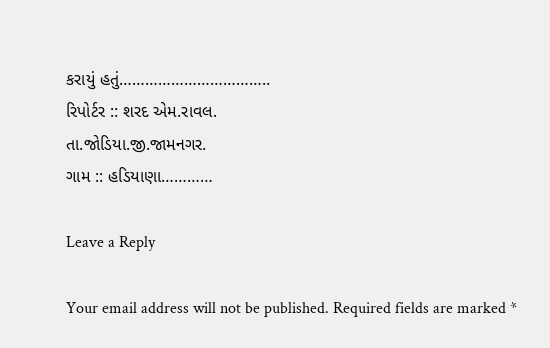કરાયું હતું……………………………..
રિપોર્ટર :: શરદ એમ.રાવલ.
તા.જોડિયા.જી.જામનગર.
ગામ :: હડિયાણા…………

Leave a Reply

Your email address will not be published. Required fields are marked *